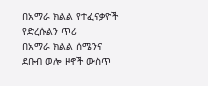በአማራ ክልል የተፈናቃዮች የድረሱልን ጥሪ
በአማራ ክልል ሰሜንና ደቡብ ወሎ ዞኖች ውስጥ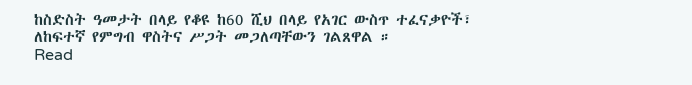ከስድስት ዓመታት በላይ የቆዩ ከ60 ሺህ በላይ የአገር ውስጥ ተፈናቃዮች፣ ለከፍተኛ የምግብ ዋስትና ሥጋት መጋለጣቸውን ገልጸዋል ።
Read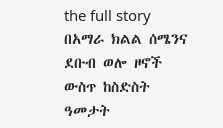the full story
በአማራ ክልል ሰሜንና ደቡብ ወሎ ዞኖች ውስጥ ከስድስት ዓመታት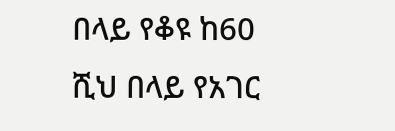በላይ የቆዩ ከ60 ሺህ በላይ የአገር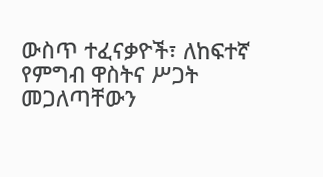ውስጥ ተፈናቃዮች፣ ለከፍተኛ የምግብ ዋስትና ሥጋት መጋለጣቸውን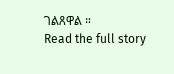ገልጸዋል ።
Read the full story